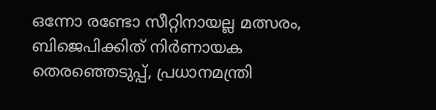ഒന്നോ രണ്ടോ സീറ്റിനായല്ല മത്സരം, ബിജെപിക്കിത് നിര്‍ണായക തെരഞ്ഞെടുപ്പ്, പ്രധാനമന്ത്രി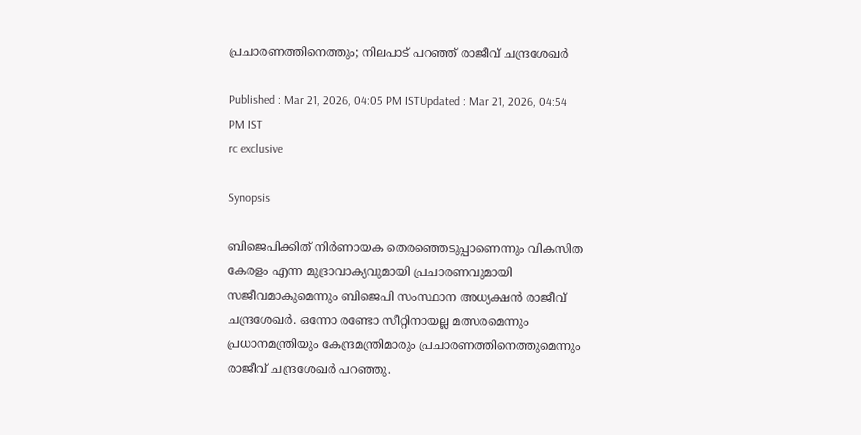പ്രചാരണത്തിനെത്തും; നിലപാട് പറഞ്ഞ് രാജീവ് ചന്ദ്രശേഖര്‍

Published : Mar 21, 2026, 04:05 PM ISTUpdated : Mar 21, 2026, 04:54 PM IST
rc exclusive

Synopsis

ബിജെപിക്കിത് നിര്‍ണായക തെരഞ്ഞെടുപ്പാണെന്നും വികസിത കേരളം എന്ന മുദ്രാവാക്യവുമായി പ്രചാരണവുമായി സജീവമാകുമെന്നും ബിജെപി സംസ്ഥാന അധ്യക്ഷൻ രാജീവ് ചന്ദ്രശേഖര്‍. ഒന്നോ രണ്ടോ സീറ്റിനായല്ല മത്സരമെന്നും പ്രധാനമന്ത്രിയും കേന്ദ്രമന്ത്രിമാരും പ്രചാരണത്തിനെത്തുമെന്നും രാജീവ് ചന്ദ്രശേഖര്‍ പറഞ്ഞു.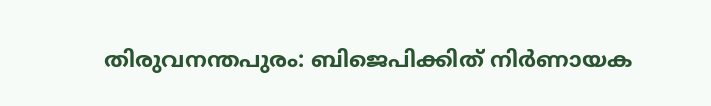തിരുവനന്തപുരം: ബിജെപിക്കിത് നിര്‍ണായക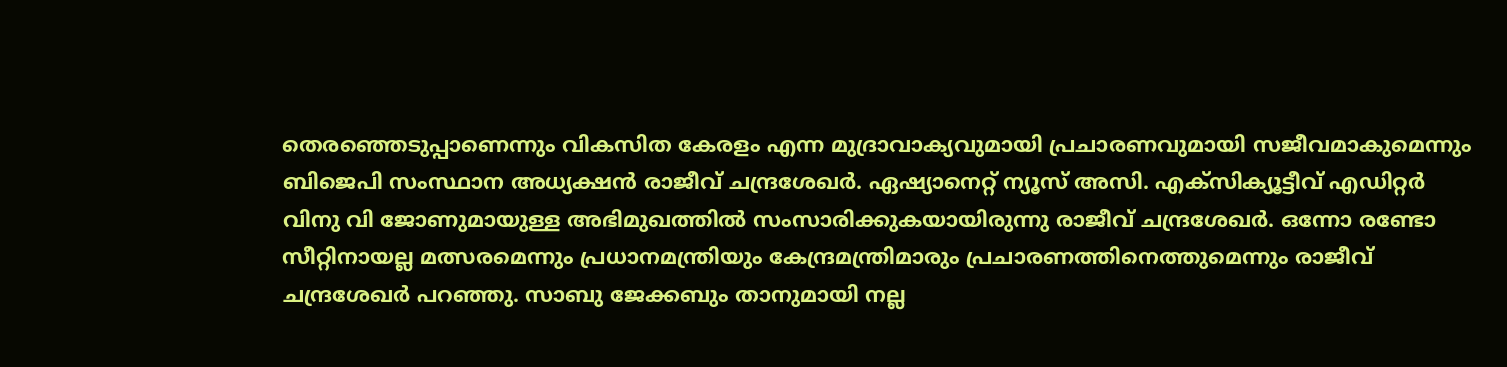തെരഞ്ഞെടുപ്പാണെന്നും വികസിത കേരളം എന്ന മുദ്രാവാക്യവുമായി പ്രചാരണവുമായി സജീവമാകുമെന്നും ബിജെപി സംസ്ഥാന അധ്യക്ഷൻ രാജീവ് ചന്ദ്രശേഖര്‍. ഏഷ്യാനെറ്റ് ന്യൂസ് അസി. എക്സിക്യൂട്ടീവ് എഡിറ്റര്‍ വിനു വി ജോണുമായുള്ള അഭിമുഖത്തിൽ സംസാരിക്കുകയായിരുന്നു രാജീവ് ചന്ദ്രശേഖര്‍. ഒന്നോ രണ്ടോ സീറ്റിനായല്ല മത്സരമെന്നും പ്രധാനമന്ത്രിയും കേന്ദ്രമന്ത്രിമാരും പ്രചാരണത്തിനെത്തുമെന്നും രാജീവ് ചന്ദ്രശേഖര്‍ പറഞ്ഞു. സാബു ജേക്കബും താനുമായി നല്ല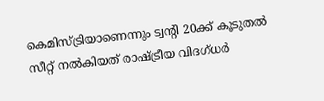കെമിസ്ട്രിയാണെന്നും ട്വന്‍റി 20ക്ക് കൂടുതൽ സീറ്റ് നൽകിയത് രാഷ്ട്രീയ വിദഗ്ധര്‍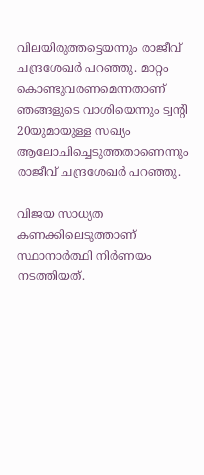വിലയിരുത്തട്ടെയന്നും രാജീവ് ചന്ദ്രശേഖര്‍ പറഞ്ഞു. മാറ്റം കൊണ്ടുവരണമെന്നതാണ് ഞങ്ങളുടെ വാശിയെന്നും ട്വന്‍റി 20യുമായുള്ള സഖ്യം ആലോചിച്ചെടുത്തതാണെന്നും രാജീവ് ചന്ദ്രശേഖര്‍ പറഞ്ഞു.

വിജയ സാധ്യത കണക്കിലെടുത്താണ് സ്ഥാനാര്‍ത്ഥി നിര്‍ണയം നടത്തിയത്.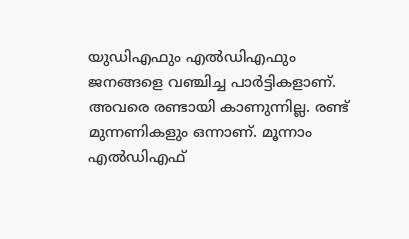യുഡിഎഫും എൽഡിഎഫും ജനങ്ങളെ വഞ്ചിച്ച പാര്‍ട്ടികളാണ്. അവരെ രണ്ടായി കാണുന്നില്ല. രണ്ട് മുന്നണികളും ഒന്നാണ്. മൂന്നാം എൽഡിഎഫ്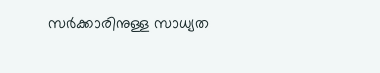സര്‍ക്കാരിനുള്ള സാധ്യത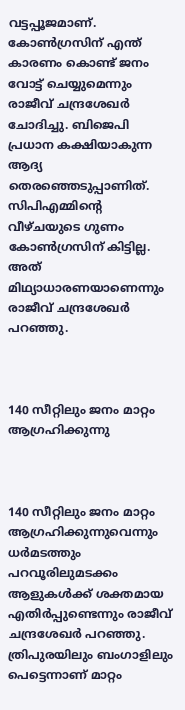വട്ടപ്പൂജമാണ്. കോണ്‍ഗ്രസിന് എന്ത് കാരണം കൊണ്ട് ജനം വോട്ട് ചെയ്യുമെന്നും രാജീവ് ചന്ദ്രശേഖര്‍ ചോദിച്ചു. ബിജെപി പ്രധാന കക്ഷിയാകുന്ന ആദ്യ തെരഞ്ഞെടുപ്പാണിത്. സിപിഎമ്മിന്‍റെ വീഴ്ചയുടെ ഗുണം കോണ്‍ഗ്രസിന് കിട്ടില്ല. അത് മിഥ്യാധാരണയാണെന്നും രാജീവ് ചന്ദ്രശേഖര്‍ പറഞ്ഞു.



140 സീറ്റിലും ജനം മാറ്റം ആഗ്രഹിക്കുന്നു



140 സീറ്റിലും ജനം മാറ്റം ആഗ്രഹിക്കുന്നുവെന്നും ധര്‍മടത്തും പറവൂരിലുമടക്കം ആളുകള്‍ക്ക് ശക്തമായ എതിര്‍പ്പുണ്ടെന്നും രാജീവ് ചന്ദ്രശേഖര്‍ പറഞ്ഞു. ത്രിപുരയിലും ബംഗാളിലും പെട്ടെന്നാണ് മാറ്റം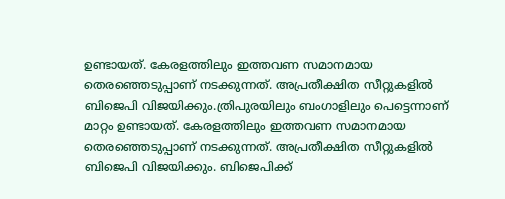ഉണ്ടായത്. കേരളത്തിലും ഇത്തവണ സമാനമായ തെരഞ്ഞെടുപ്പാണ് നടക്കുന്നത്. അപ്രതീക്ഷിത സീറ്റുകളിൽ ബിജെപി വിജയിക്കും.ത്രിപുരയിലും ബംഗാളിലും പെട്ടെന്നാണ് മാറ്റം ഉണ്ടായത്. കേരളത്തിലും ഇത്തവണ സമാനമായ തെരഞ്ഞെടുപ്പാണ് നടക്കുന്നത്. അപ്രതീക്ഷിത സീറ്റുകളിൽ ബിജെപി വിജയിക്കും. ബിജെപിക്ക്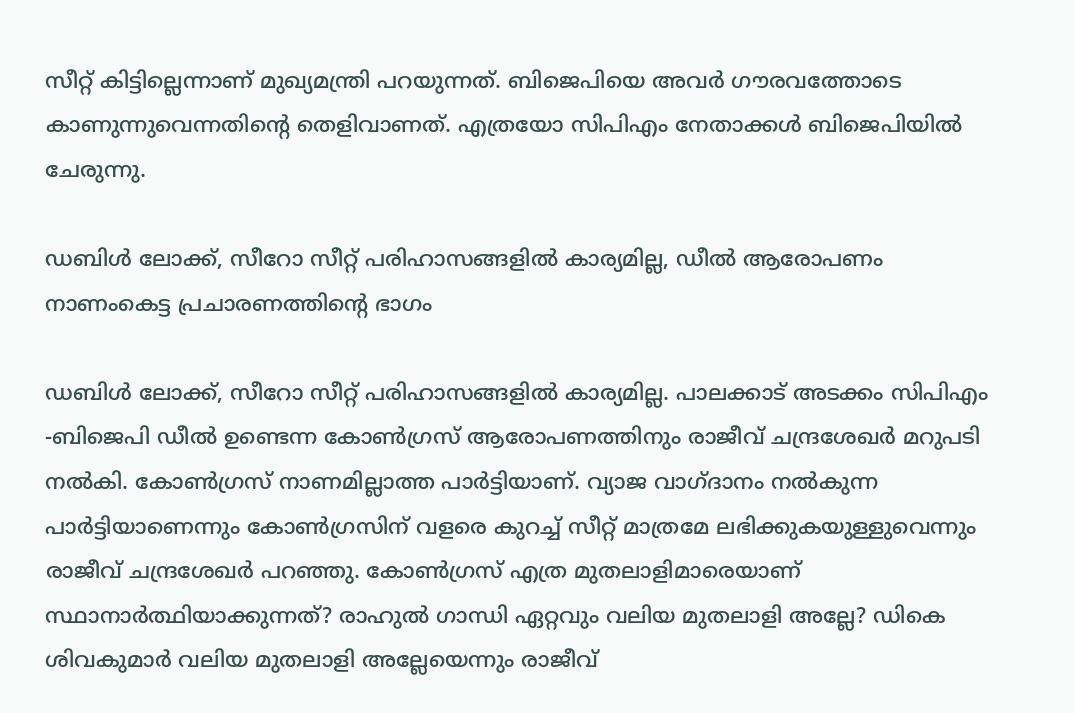സീറ്റ് കിട്ടില്ലെന്നാണ് മുഖ്യമന്ത്രി പറയുന്നത്. ബിജെപിയെ അവര്‍ ഗൗരവത്തോടെ കാണുന്നുവെന്നതിന്‍റെ തെളിവാണത്. എത്രയോ സിപിഎം നേതാക്കള്‍ ബിജെപിയിൽ ചേരുന്നു.

ഡബിള്‍ ലോക്ക്, സീറോ സീറ്റ് പരിഹാസങ്ങളിൽ കാര്യമില്ല, ഡീൽ ആരോപണം നാണംകെട്ട പ്രചാരണത്തിന്‍റെ ഭാഗം

ഡബിള്‍ ലോക്ക്, സീറോ സീറ്റ് പരിഹാസങ്ങളിൽ കാര്യമില്ല. പാലക്കാട് അടക്കം സിപിഎം -ബിജെപി ഡീൽ ഉണ്ടെന്ന കോണ്‍ഗ്രസ് ആരോപണത്തിനും രാജീവ് ചന്ദ്രശേഖര്‍ മറുപടി നൽകി. കോണ്‍ഗ്രസ് നാണമില്ലാത്ത പാര്‍ട്ടിയാണ്. വ്യാജ വാഗ്ദാനം നൽകുന്ന പാര്‍ട്ടിയാണെന്നും കോണ്‍ഗ്രസിന് വളരെ കുറച്ച് സീറ്റ് മാത്രമേ ലഭിക്കുകയുള്ളുവെന്നും രാജീവ് ചന്ദ്രശേഖര്‍ പറഞ്ഞു. കോണ്‍ഗ്രസ് എത്ര മുതലാളിമാരെയാണ് സ്ഥാനാര്‍ത്ഥിയാക്കുന്നത്? രാഹുൽ ഗാന്ധി ഏറ്റവും വലിയ മുതലാളി അല്ലേ? ഡികെ ശിവകുമാര്‍ വലിയ മുതലാളി അല്ലേയെന്നും രാജീവ്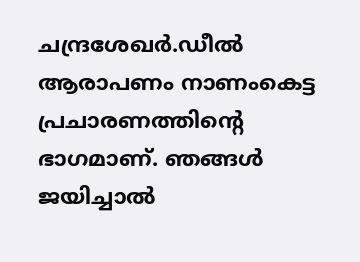ചന്ദ്രശേഖര്‍.ഡീൽ ആരാപണം നാണംകെട്ട പ്രചാരണത്തിന്‍റെ ഭാഗമാണ്. ഞങ്ങള്‍ ജയിച്ചാൽ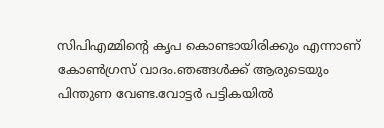സിപിഎമ്മിന്‍റെ കൃപ കൊണ്ടായിരിക്കും എന്നാണ് കോണ്‍ഗ്രസ് വാദം.ഞങ്ങള്‍ക്ക് ആരുടെയും പിന്തുണ വേണ്ട.വോട്ടര്‍ പട്ടികയിൽ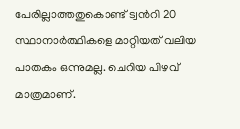പേരില്ലാത്തതുകൊണ്ട് ട്വന്‍റി 20 സ്ഥാനാര്‍ത്ഥികളെ മാറ്റിയത് വലിയ പാതകം ഒന്നുമല്ല. ചെറിയ പിഴവ് മാത്രമാണ്.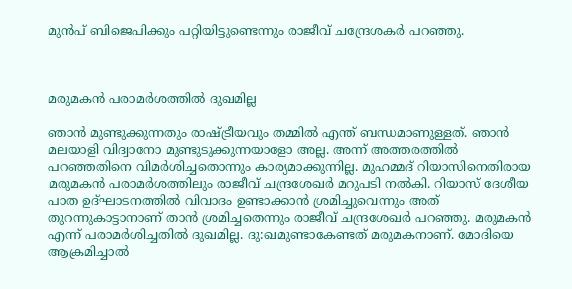മുൻപ് ബിജെപിക്കും പറ്റിയിട്ടുണ്ടെന്നും രാജീവ് ചന്ദ്രേശകര്‍ പറഞ്ഞു.



മരുമകൻ പരാമര്‍ശത്തിൽ ദുഖമില്ല

ഞാൻ മുണ്ടുക്കുന്നതും രാഷ്ട്രീയവും തമ്മിൽ എന്ത് ബന്ധമാണുള്ളത്. ഞാൻ മലയാളി വിദ്വാനോ മുണ്ടുടുക്കുന്നയാളോ അല്ല. അന്ന് അത്തരത്തിൽ പറഞ്ഞതിനെ വിമര്‍ശിച്ചതൊന്നും കാര്യമാക്കുന്നില്ല. മുഹമ്മദ് റിയാസിനെതിരായ മരുമകൻ പരാമര്‍ശത്തിലും രാജീവ് ചന്ദ്രശേഖര്‍ മറുപടി നൽകി. റിയാസ് ദേശീയ പാത ഉദ്ഘാടനത്തിൽ വിവാദം ഉണ്ടാക്കാൻ ശ്രമിച്ചുവെന്നും അത് തുറന്നുകാട്ടാനാണ് താൻ ശ്രമിച്ചതെന്നും രാജീവ് ചന്ദ്രശേഖര്‍ പറഞ്ഞു. മരുമകൻ എന്ന് പരാമര്‍ശിച്ചതിൽ ദുഖമില്ല. ദു:ഖമുണ്ടാകേണ്ടത് മരുമകനാണ്. മോദിയെ ആക്രമിച്ചാൽ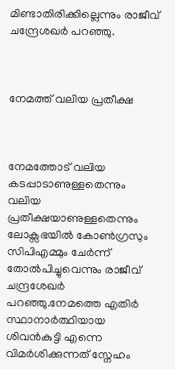മിണ്ടാതിരിക്കില്ലെന്നും രാജീവ് ചന്ദ്രേശഖര്‍ പറഞ്ഞു.



നേമത്ത് വലിയ പ്രതീക്ഷ



നേമത്തോട് വലിയ കടപ്പാടാണുള്ളതെന്നും വലിയ പ്രതീക്ഷയാണുള്ളതെന്നും ലോക്സഭയിൽ കോണ്‍ഗ്രസും സിപിഎമ്മും ചേര്‍ന്ന് തോൽപിച്ചുവെന്നും രാജീവ് ചന്ദ്രശേഖര്‍ പറഞ്ഞു.നേമത്തെ എതിര്‍ സ്ഥാനാര്‍ത്ഥിയായ ശിവൻകുട്ടി എന്നെ വിമര്‍ശിക്കുന്നത് സ്നേഹം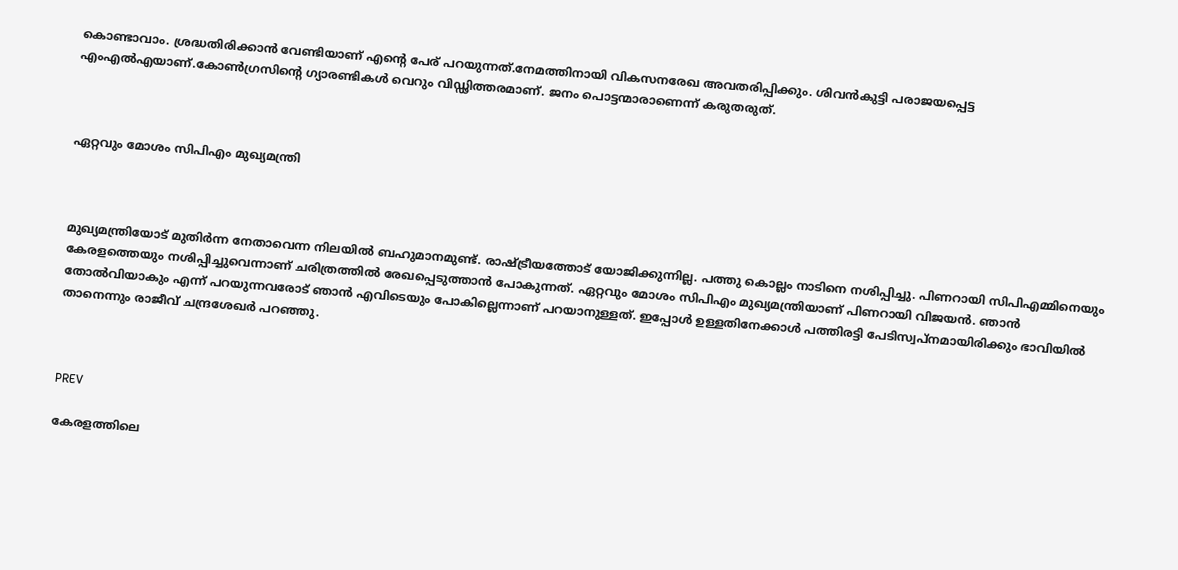കൊണ്ടാവാം. ശ്രദ്ധതിരിക്കാൻ വേണ്ടിയാണ് എന്‍റെ പേര് പറയുന്നത്.നേമത്തിനായി വികസനരേഖ അവതരിപ്പിക്കും. ശിവൻകുട്ടി പരാജയപ്പെട്ട എംഎൽഎയാണ്.കോണ്‍ഗ്രസിന്‍റെ ഗ്യാരണ്ടികള്‍ വെറും വിഡ്ഢിത്തരമാണ്. ജനം പൊട്ടന്മാരാണെന്ന് കരുതരുത്.



ഏറ്റവും മോശം സിപിഎം മുഖ്യമന്ത്രി



മുഖ്യമന്ത്രിയോട് മുതിര്‍ന്ന നേതാവെന്ന നിലയിൽ ബഹുമാനമുണ്ട്. രാഷ്ട്രീയത്തോട് യോജിക്കുന്നില്ല. പത്തു കൊല്ലം നാടിനെ നശിപ്പിച്ചു. പിണറായി സിപിഎമ്മിനെയും കേരളത്തെയും നശിപ്പിച്ചുവെന്നാണ് ചരിത്രത്തിൽ രേഖപ്പെടുത്താൻ പോകുന്നത്. ഏറ്റവും മോശം സിപിഎം മുഖ്യമന്ത്രിയാണ് പിണറായി വിജയൻ. ഞാൻ തോൽവിയാകും എന്ന് പറയുന്നവരോട് ഞാൻ എവിടെയും പോകില്ലെന്നാണ് പറയാനുള്ളത്. ഇപ്പോൾ ഉള്ളതിനേക്കാൾ പത്തിരട്ടി പേടിസ്വപ്നമായിരിക്കും ഭാവിയിൽ താനെന്നും രാജീവ് ചന്ദ്രശേഖര്‍ പറഞ്ഞു.



PREV

കേരളത്തിലെ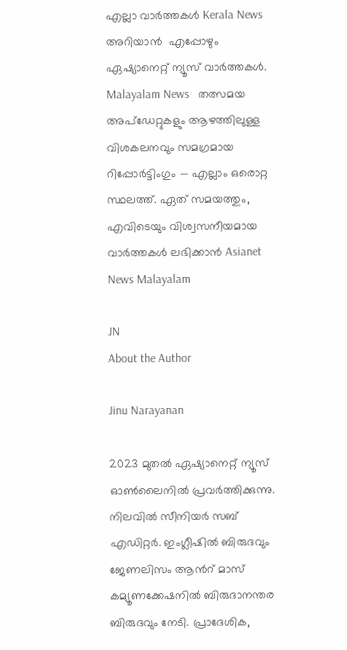എല്ലാ വാർത്തകൾ Kerala News അറിയാൻ  എപ്പോഴും ഏഷ്യാനെറ്റ് ന്യൂസ് വാർത്തകൾ.  Malayalam News   തത്സമയ അപ്‌ഡേറ്റുകളും ആഴത്തിലുള്ള വിശകലനവും സമഗ്രമായ റിപ്പോർട്ടിംഗും — എല്ലാം ഒരൊറ്റ സ്ഥലത്ത്. ഏത് സമയത്തും, എവിടെയും വിശ്വസനീയമായ വാർത്തകൾ ലഭിക്കാൻ Asianet News Malayalam

JN
About the Author

Jinu Narayanan

2023 മുതൽ ഏഷ്യാനെറ്റ് ന്യൂസ് ഓണ്‍ലൈനിൽ പ്രവര്‍ത്തിക്കുന്നു. നിലവിൽ സീനിയര്‍ സബ് എഡിറ്റര്‍. ഇംഗ്ലീഷിൽ ബിരുദവും ജേണലിസം ആന്‍റ് മാസ് കമ്യൂണക്കേഷനിൽ ബിരുദാനന്തര ബിരുദവും നേടി. പ്രാദേശിക,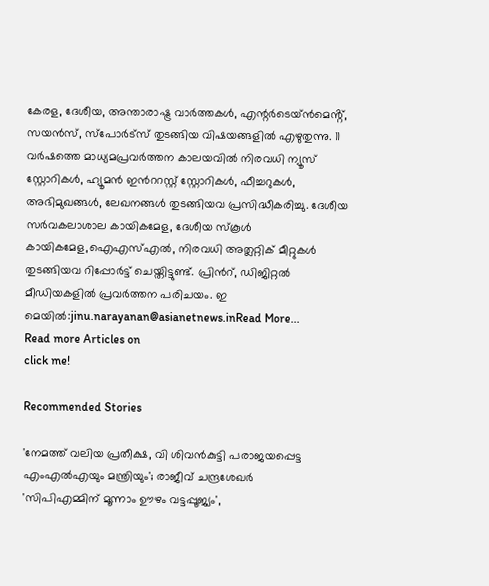കേരള, ദേശീയ, അന്താരാഷ്ട്ര വാര്‍ത്തകള്‍, എന്റർടെയ്ൻമെൻ്റ്, സയൻസ്, സ്പോര്‍ട്സ് തുടങ്ങിയ വിഷയങ്ങളിൽ എഴുതുന്നു. 11 വര്‍ഷത്തെ മാധ്യമപ്രവര്‍ത്തന കാലയവിൽ നിരവധി ന്യൂസ് സ്റ്റോറികള്‍, ഹ്യൂമൻ ഇന്‍ററസ്റ്റ് സ്റ്റോറികള്‍, ഫീച്ചറുകള്‍, അഭിമുഖങ്ങള്‍, ലേഖനങ്ങള്‍ തുടങ്ങിയവ പ്രസിദ്ധീകരിച്ചു. ദേശീയ സര്‍വകലാശാല കായികമേള, ദേശീയ സ്കൂള്‍ കായികമേള,ഐഎസ്എൽ, നിരവധി അത്ലറ്റിക് മീറ്റുകള്‍ തുടങ്ങിയവ റിപ്പോര്‍ട്ട് ചെയ്തിട്ടുണ്ട്. പ്രിന്‍റ്, ഡിജിറ്റൽ മീഡിയകളിൽ പ്രവര്‍ത്തന പരിചയം. ഇ മെയിൽ:jinu.narayanan@asianetnews.inRead More...
Read more Articles on
click me!

Recommended Stories

'നേമത്ത് വലിയ പ്രതീക്ഷ, വി ശിവന്‍കുട്ടി പരാജയപ്പെട്ട എംഎല്‍എയും മന്ത്രിയും'; രാജീവ് ചന്ദ്രശേഖര്‍
'സിപിഎമ്മിന് മൂന്നാം ഊഴം വട്ടപ്പൂജ്യം',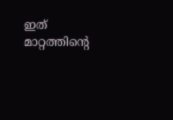ഇത് മാറ്റത്തിന്റെ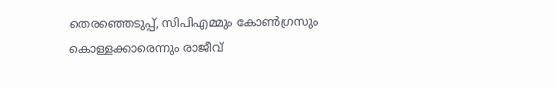തെരഞ്ഞെടുപ്പ്, സിപിഎമ്മും കോൺഗ്രസും കൊള്ളക്കാരെന്നും രാജീവ്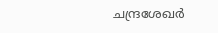ചന്ദ്രശേഖര്‍